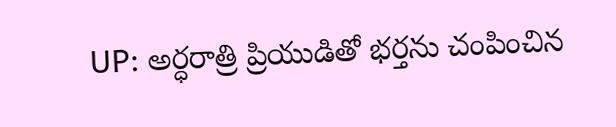UP: అర్ధరాత్రి ప్రియుడితో భర్తను చంపించిన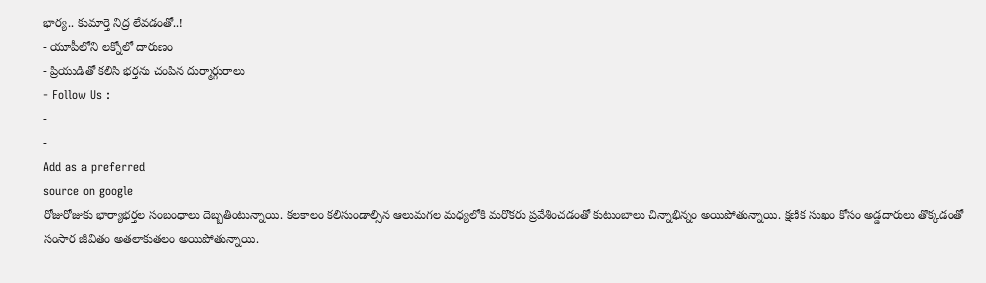భార్య.. కుమార్తె నిద్ర లేవడంతో..!
- యూపీలోని లక్నోలో దారుణం
- ప్రియుడితో కలిసి భర్తను చంపిన దుర్మార్గురాలు
- Follow Us :
-
-
Add as a preferred
source on google
రోజురోజుకు భార్యాభర్తల సంబంధాలు దెబ్బతింటున్నాయి. కలకాలం కలిసుండాల్సిన ఆలుమగల మధ్యలోకి మరొకరు ప్రవేశించడంతో కుటుంబాలు చిన్నాభిన్నం అయిపోతున్నాయి. క్షణిక సుఖం కోసం అడ్డదారులు తొక్కడంతో సంసార జీవితం అతలాకుతలం అయిపోతున్నాయి.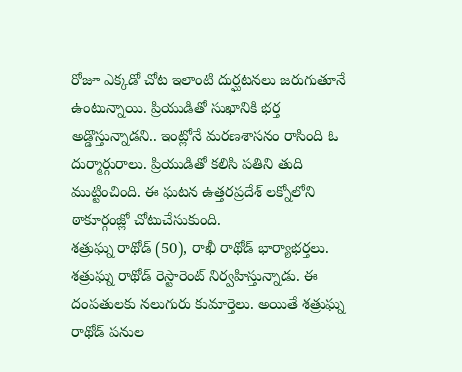రోజూ ఎక్కడో చోట ఇలాంటి దుర్ఘటనలు జరుగుతూనే ఉంటున్నాయి. ప్రియుడితో సుఖానికి భర్త అడ్డొస్తున్నాడని.. ఇంట్లోనే మరణశాసనం రాసింది ఓ దుర్మార్గురాలు. ప్రియుడితో కలిసి పతిని తుది ముట్టించింది. ఈ ఘటన ఉత్తరప్రదేశ్ లక్నోలోని ఠాకూర్గంజ్లో చోటుచేసుకుంది.
శత్రుఘ్న రాథోడ్ (50), రాఖీ రాథోడ్ భార్యాభర్తలు. శత్రుఘ్న రాథోడ్ రెస్టారెంట్ నిర్వహిస్తున్నాడు. ఈ దంపతులకు నలుగురు కుమార్తెలు. అయితే శత్రుఘ్న రాథోడ్ పనుల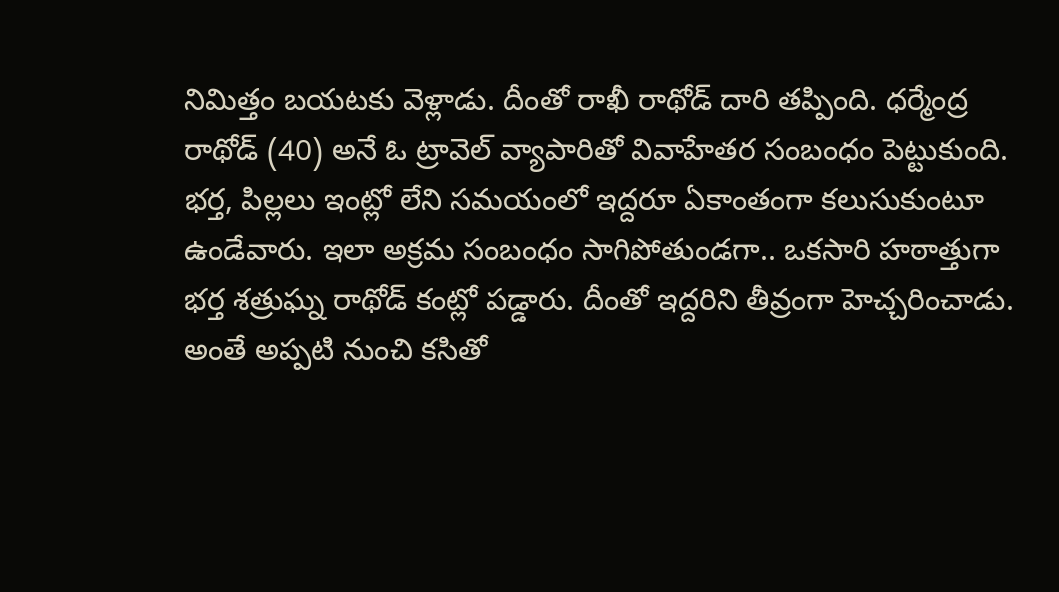నిమిత్తం బయటకు వెళ్లాడు. దీంతో రాఖీ రాథోడ్ దారి తప్పింది. ధర్మేంద్ర రాథోడ్ (40) అనే ఓ ట్రావెల్ వ్యాపారితో వివాహేతర సంబంధం పెట్టుకుంది. భర్త, పిల్లలు ఇంట్లో లేని సమయంలో ఇద్దరూ ఏకాంతంగా కలుసుకుంటూ ఉండేవారు. ఇలా అక్రమ సంబంధం సాగిపోతుండగా.. ఒకసారి హఠాత్తుగా భర్త శత్రుఘ్న రాథోడ్ కంట్లో పడ్డారు. దీంతో ఇద్దరిని తీవ్రంగా హెచ్చరించాడు. అంతే అప్పటి నుంచి కసితో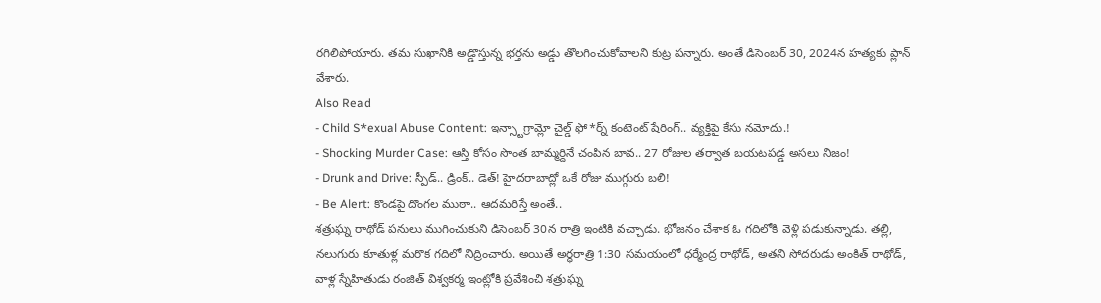రగిలిపోయారు. తమ సుఖానికి అడ్డొస్తున్న భర్తను అడ్డు తొలగించుకోవాలని కుట్ర పన్నారు. అంతే డిసెంబర్ 30, 2024న హత్యకు ప్లాన్ వేశారు.
Also Read
- Child S*exual Abuse Content: ఇన్స్టాగ్రామ్లో చైల్డ్ ఫో*ర్న్ కంటెంట్ షేరింగ్.. వ్యక్తిపై కేసు నమోదు.!
- Shocking Murder Case: ఆస్తి కోసం సొంత బామ్మర్దినే చంపిన బావ.. 27 రోజుల తర్వాత బయటపడ్డ అసలు నిజం!
- Drunk and Drive: స్పీడ్.. డ్రింక్.. డెత్! హైదరాబాద్లో ఒకే రోజు ముగ్గురు బలి!
- Be Alert: కొండపై దొంగల ముఠా.. ఆదమరిస్తే అంతే..
శత్రుఘ్న రాథోడ్ పనులు ముగించుకుని డిసెంబర్ 30న రాత్రి ఇంటికి వచ్చాడు. భోజనం చేశాక ఓ గదిలోకి వెళ్లి పడుకున్నాడు. తల్లి, నలుగురు కూతుళ్ల మరొక గదిలో నిద్రించారు. అయితే అర్ధరాత్రి 1:30 సమయంలో ధర్మేంద్ర రాథోడ్, అతని సోదరుడు అంకిత్ రాథోడ్, వాళ్ల స్నేహితుడు రంజిత్ విశ్వకర్మ ఇంట్లోకి ప్రవేశించి శత్రుఘ్న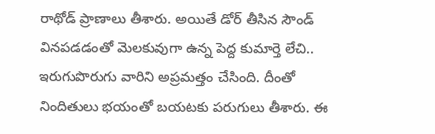రాథోడ్ ప్రాణాలు తీశారు. అయితే డోర్ తీసిన సౌండ్ వినపడడంతో మెలకువుగా ఉన్న పెద్ద కుమార్తె లేచి.. ఇరుగుపొరుగు వారిని అప్రమత్తం చేసింది. దీంతో నిందితులు భయంతో బయటకు పరుగులు తీశారు. ఈ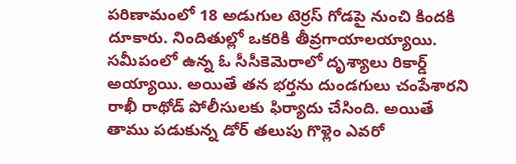పరిణామంలో 18 అడుగుల టెర్రస్ గోడపై నుంచి కిందకి దూకారు. నిందితుల్లో ఒకరికి తీవ్రగాయాలయ్యాయి. సమీపంలో ఉన్న ఓ సీసీకెమెరాలో దృశ్యాలు రికార్డ్ అయ్యాయి. అయితే తన భర్తను దుండగులు చంపేశారని రాఖీ రాథోడ్ పోలీసులకు ఫిర్యాదు చేసింది. అయితే తాము పడుకున్న డోర్ తలుపు గొళ్లెం ఎవరో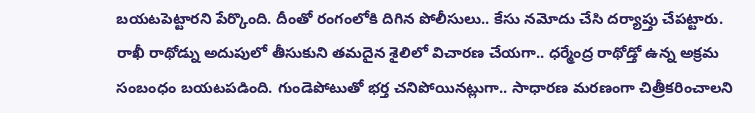బయటపెట్టారని పేర్కొంది. దీంతో రంగంలోకి దిగిన పోలీసులు.. కేసు నమోదు చేసి దర్యాప్తు చేపట్టారు.
రాఖీ రాథోడ్ను అదుపులో తీసుకుని తమదైన శైలిలో విచారణ చేయగా.. ధర్మేంద్ర రాథోడ్తో ఉన్న అక్రమ సంబంధం బయటపడింది. గుండెపోటుతో భర్త చనిపోయినట్లుగా.. సాధారణ మరణంగా చిత్రీకరించాలని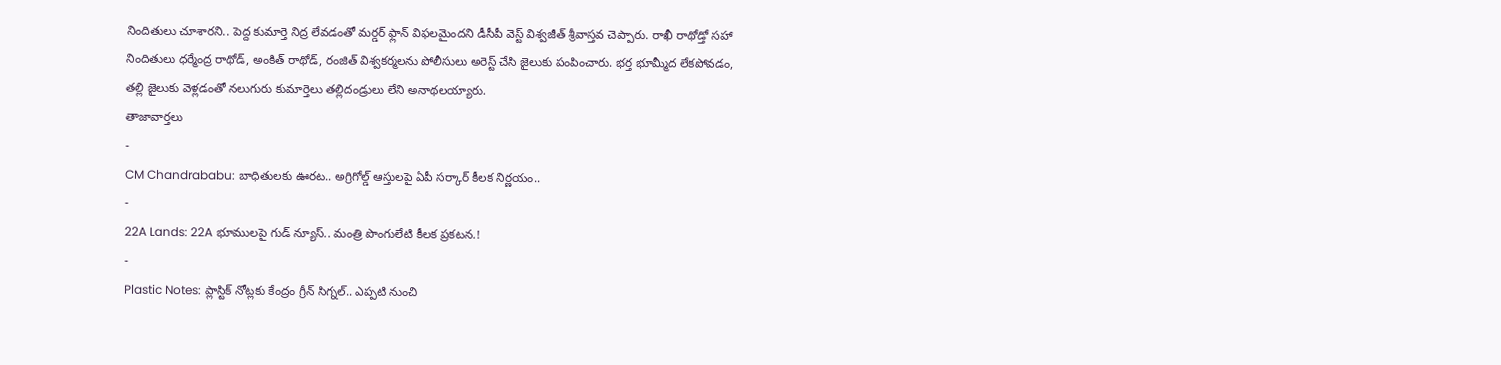నిందితులు చూశారని.. పెద్ద కుమార్తె నిద్ర లేవడంతో మర్డర్ ఫ్లాన్ విఫలమైందని డీసీపీ వెస్ట్ విశ్వజీత్ శ్రీవాస్తవ చెప్పారు. రాఖీ రాథోడ్తో సహా నిందితులు ధర్మేంద్ర రాథోడ్, అంకిత్ రాథోడ్, రంజిత్ విశ్వకర్మలను పోలీసులు అరెస్ట్ చేసి జైలుకు పంపించారు. భర్త భూమ్మీద లేకపోవడం, తల్లి జైలుకు వెళ్లడంతో నలుగురు కుమార్తెలు తల్లిదండ్రులు లేని అనాథలయ్యారు.
తాజావార్తలు
-
CM Chandrababu: బాధితులకు ఊరట.. అగ్రిగోల్డ్ ఆస్తులపై ఏపీ సర్కార్ కీలక నిర్ణయం..
-
22A Lands: 22A భూములపై గుడ్ న్యూస్.. మంత్రి పొంగులేటి కీలక ప్రకటన.!
-
Plastic Notes: ప్లాస్టిక్ నోట్లకు కేంద్రం గ్రీన్ సిగ్నల్.. ఎప్పటి నుంచి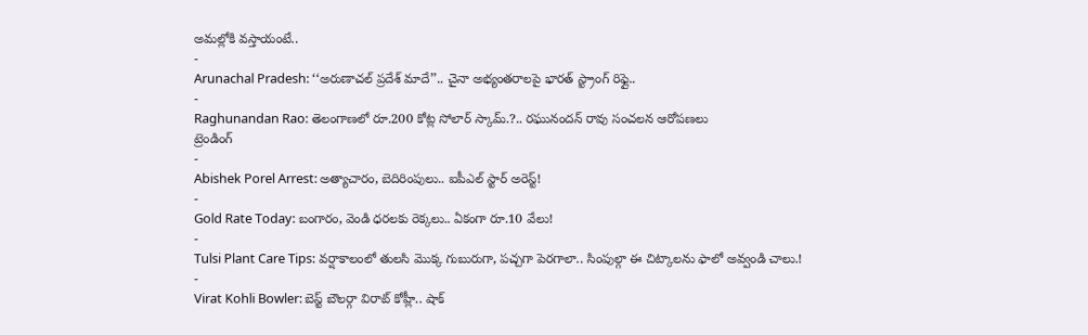అమల్లోకి వస్తాయంటే..
-
Arunachal Pradesh: ‘‘అరుణాచల్ ప్రదేశ్ మాదే’’.. చైనా అభ్యంతరాలపై భారత్ స్ట్రాంగ్ రిఫ్లై..
-
Raghunandan Rao: తెలంగాణలో రూ.200 కోట్ల సోలార్ స్కామ్.?.. రఘునందన్ రావు సంచలన ఆరోపణలు
ట్రెండింగ్
-
Abishek Porel Arrest: అత్యాచారం, బెదిరింపులు.. ఐపీఎల్ స్టార్ అరెస్ట్!
-
Gold Rate Today: బంగారం, వెండి ధరలకు రెక్కలు.. ఏకంగా రూ.10 వేలు!
-
Tulsi Plant Care Tips: వర్షాకాలంలో తులసి మొక్క గుబురుగా, పచ్చగా పెరగాలా.. సింపుల్గా ఈ చిట్కాలను ఫాలో అవ్వండి చాలు.!
-
Virat Kohli Bowler: బెస్ట్ బౌలర్గా విరాట్ కోహ్లీ.. షాక్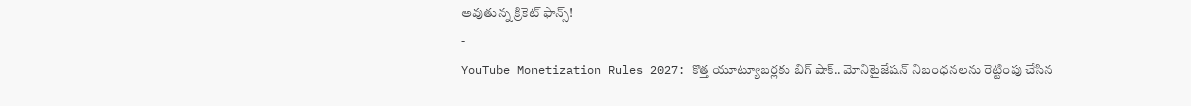అవుతున్న క్రికెట్ ఫాన్స్!
-
YouTube Monetization Rules 2027: కొత్త యూట్యూబర్లకు బిగ్ షాక్.. మోనిటైజేషన్ నిబంధనలను రెట్టింపు చేసిన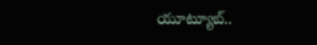యూట్యూబ్..